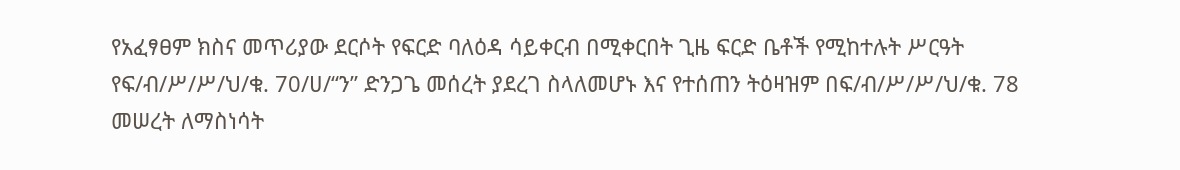የአፈፃፀም ክስና መጥሪያው ደርሶት የፍርድ ባለዕዳ ሳይቀርብ በሚቀርበት ጊዜ ፍርድ ቤቶች የሚከተሉት ሥርዓት የፍ/ብ/ሥ/ሥ/ህ/ቁ. 70/ሀ/“ን” ድንጋጌ መሰረት ያደረገ ስላለመሆኑ እና የተሰጠን ትዕዛዝም በፍ/ብ/ሥ/ሥ/ህ/ቁ. 78 መሠረት ለማስነሳት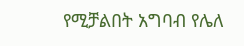የሚቻልበት አግባብ የሌለ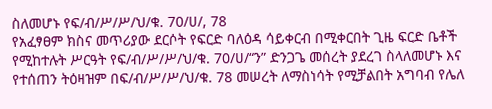ስለመሆኑ የፍ/ብ/ሥ/ሥ/ህ/ቁ. 70/ሀ/, 78
የአፈፃፀም ክስና መጥሪያው ደርሶት የፍርድ ባለዕዳ ሳይቀርብ በሚቀርበት ጊዜ ፍርድ ቤቶች የሚከተሉት ሥርዓት የፍ/ብ/ሥ/ሥ/ህ/ቁ. 70/ሀ/“ን” ድንጋጌ መሰረት ያደረገ ስላለመሆኑ እና የተሰጠን ትዕዛዝም በፍ/ብ/ሥ/ሥ/ህ/ቁ. 78 መሠረት ለማስነሳት የሚቻልበት አግባብ የሌለ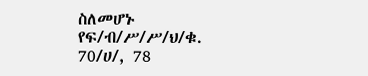ስለመሆኑ የፍ/ብ/ሥ/ሥ/ህ/ቁ. 70/ሀ/, 78